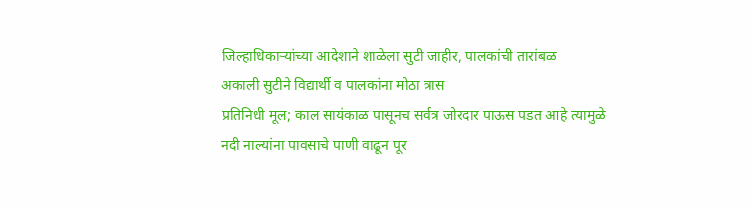जिल्हाधिकाऱ्यांच्या आदेशाने शाळेला सुटी जाहीर, पालकांची तारांबळ
अकाली सुटीने विद्यार्थी व पालकांना मोठा त्रास
प्रतिनिधी मूल; काल सायंकाळ पासूनच सर्वत्र जोरदार पाऊस पडत आहे त्यामुळे नदी नाल्यांना पावसाचे पाणी वाढून पूर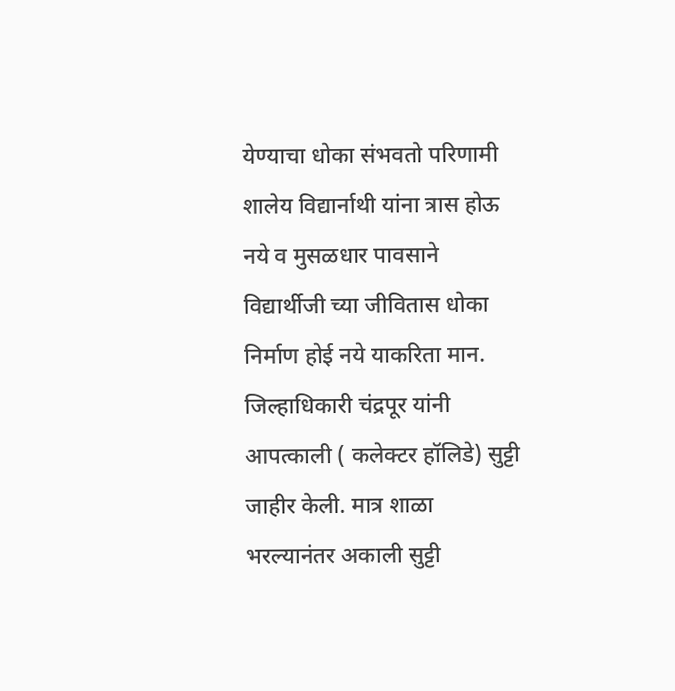येण्याचा धोका संभवतो परिणामी शालेय विद्यार्नाथी यांना त्रास होऊ नये व मुसळधार पावसाने विद्यार्थीजी च्या जीवितास धोका निर्माण होई नये याकरिता मान. जिल्हाधिकारी चंद्रपूर यांनी आपत्काली ( कलेक्टर हॉलिडे) सुट्टी जाहीर केली. मात्र शाळा भरल्यानंतर अकाली सुट्टी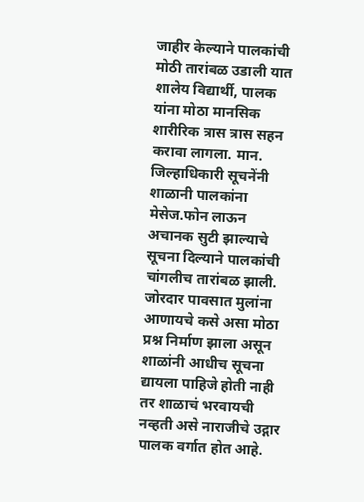जाहीर केल्याने पालकांची मोठी तारांबळ उडाली यात शालेय विद्यार्थी, पालक यांना मोठा मानसिक शारीरिक त्रास त्रास सहन करावा लागला. मान. जिल्हाधिकारी सूचनेंनी शाळानी पालकांना मेसेज.फोन लाऊन अचानक सुटी झाल्याचे सूचना दिल्याने पालकांची चांगलीच तारांबळ झाली. जोरदार पावसात मुलांना आणायचे कसे असा मोठा प्रश्न निर्माण झाला असून शाळांनी आधीच सूचना द्यायला पाहिजे होती नाही तर शाळाचं भरवायची नव्हती असे नाराजीचे उद्गार पालक वर्गात होत आहे.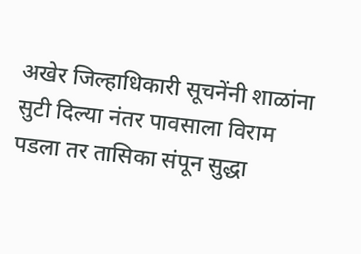अखेर जिल्हाधिकारी सूचनेंनी शाळांना सुटी दिल्या नंतर पावसाला विराम पडला तर तासिका संपून सुद्धा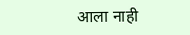आला नाही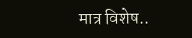मात्र विशेष..